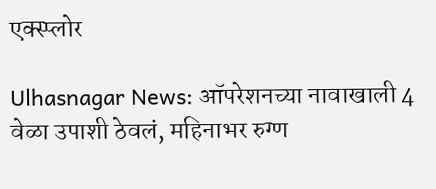एक्स्प्लोर

Ulhasnagar News: ऑपरेशनच्या नावाखाली 4 वेळा उपाशी ठेवलं, महिनाभर रुग्ण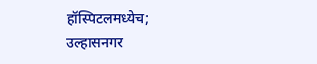हॉस्पिटलमध्येच; उल्हासनगर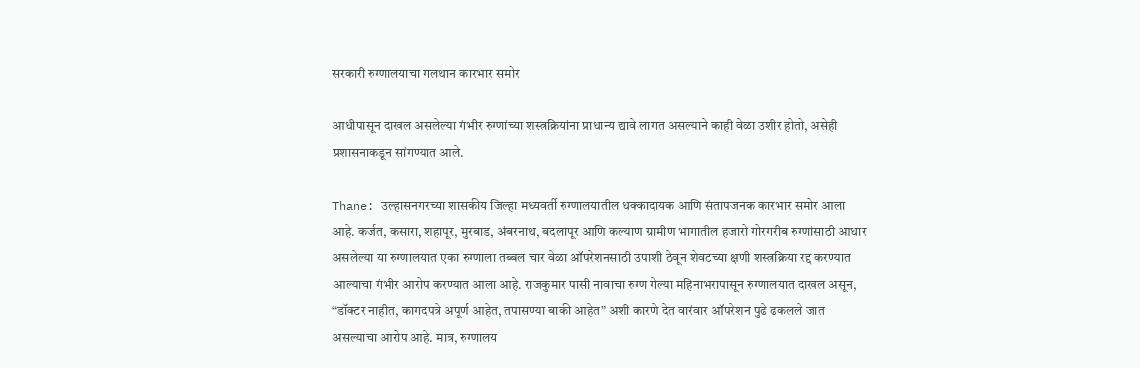सरकारी रुग्णालयाचा गलथान कारभार समोर

आधीपासून दाखल असलेल्या गंभीर रुग्णांच्या शस्त्रक्रियांना प्राधान्य द्यावे लागत असल्याने काही वेळा उशीर होतो, असेही प्रशासनाकडून सांगण्यात आले.

Thane: उल्हासनगरच्या शासकीय जिल्हा मध्यवर्ती रुग्णालयातील धक्कादायक आणि संतापजनक कारभार समोर आला आहे. कर्जत, कसारा, शहापूर, मुरबाड, अंबरनाथ, बदलापूर आणि कल्याण ग्रामीण भागातील हजारो गोरगरीब रुग्णांसाठी आधार असलेल्या या रुग्णालयात एका रुग्णाला तब्बल चार वेळा ऑपरेशनसाठी उपाशी ठेवून शेवटच्या क्षणी शस्त्रक्रिया रद्द करण्यात आल्याचा गंभीर आरोप करण्यात आला आहे. राजकुमार पासी नावाचा रुग्ण गेल्या महिनाभरापासून रुग्णालयात दाखल असून, “डॉक्टर नाहीत, कागदपत्रे अपूर्ण आहेत, तपासण्या बाकी आहेत” अशी कारणे देत वारंवार ऑपरेशन पुढे ढकलले जात असल्याचा आरोप आहे. मात्र, रुग्णालय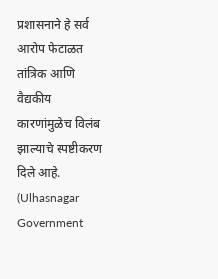प्रशासनाने हे सर्व आरोप फेटाळत तांत्रिक आणि वैद्यकीय कारणांमुळेच विलंब झाल्याचे स्पष्टीकरण दिले आहे. (Ulhasnagar Government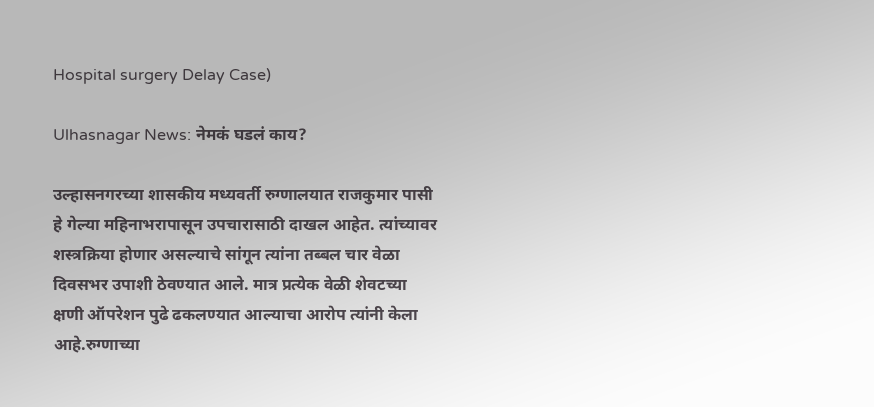Hospital surgery Delay Case)

Ulhasnagar News: नेमकं घडलं काय?

उल्हासनगरच्या शासकीय मध्यवर्ती रुग्णालयात राजकुमार पासी हे गेल्या महिनाभरापासून उपचारासाठी दाखल आहेत. त्यांच्यावर शस्त्रक्रिया होणार असल्याचे सांगून त्यांना तब्बल चार वेळा दिवसभर उपाशी ठेवण्यात आले. मात्र प्रत्येक वेळी शेवटच्या क्षणी ऑपरेशन पुढे ढकलण्यात आल्याचा आरोप त्यांनी केला आहे.रुग्णाच्या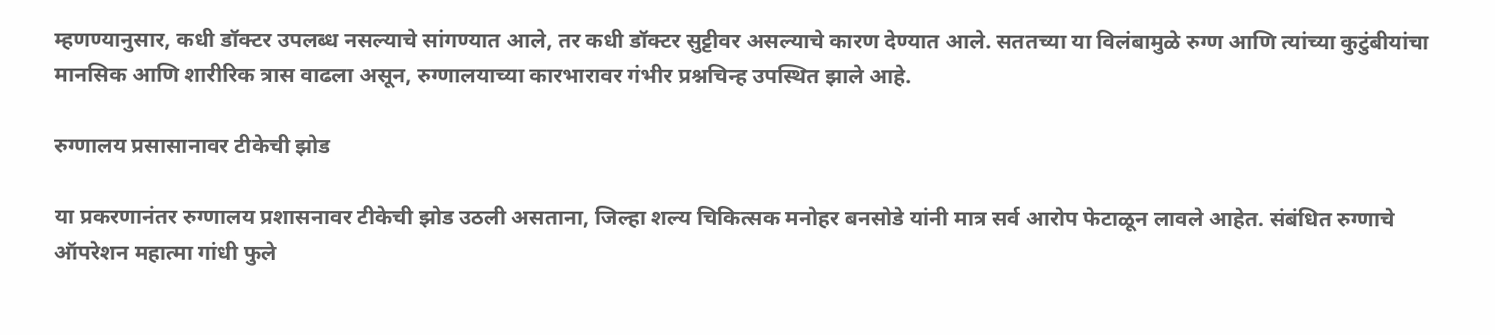म्हणण्यानुसार, कधी डॉक्टर उपलब्ध नसल्याचे सांगण्यात आले, तर कधी डॉक्टर सुट्टीवर असल्याचे कारण देण्यात आले. सततच्या या विलंबामुळे रुग्ण आणि त्यांच्या कुटुंबीयांचा मानसिक आणि शारीरिक त्रास वाढला असून, रुग्णालयाच्या कारभारावर गंभीर प्रश्नचिन्ह उपस्थित झाले आहे.

रुग्णालय प्रसासानावर टीकेची झोड

या प्रकरणानंतर रुग्णालय प्रशासनावर टीकेची झोड उठली असताना, जिल्हा शल्य चिकित्सक मनोहर बनसोडे यांनी मात्र सर्व आरोप फेटाळून लावले आहेत. संबंधित रुग्णाचे ऑपरेशन महात्मा गांधी फुले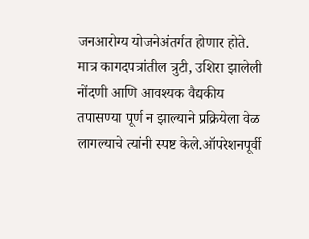जनआरोग्य योजनेअंतर्गत होणार होते. मात्र कागदपत्रांतील त्रुटी, उशिरा झालेली नोंदणी आणि आवश्यक वैद्यकीय तपासण्या पूर्ण न झाल्याने प्रक्रियेला वेळ लागल्याचे त्यांनी स्पष्ट केले.ऑपरेशनपूर्वी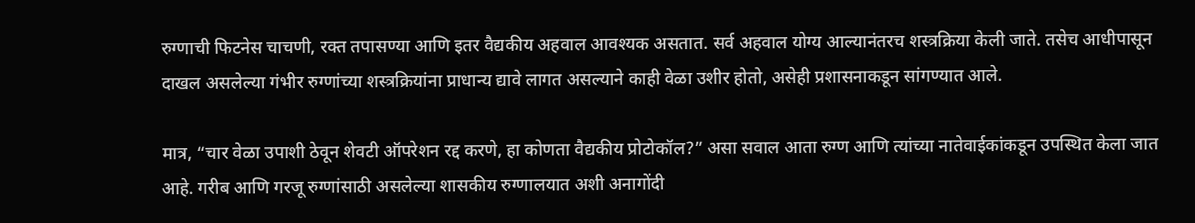रुग्णाची फिटनेस चाचणी, रक्त तपासण्या आणि इतर वैद्यकीय अहवाल आवश्यक असतात. सर्व अहवाल योग्य आल्यानंतरच शस्त्रक्रिया केली जाते. तसेच आधीपासून दाखल असलेल्या गंभीर रुग्णांच्या शस्त्रक्रियांना प्राधान्य द्यावे लागत असल्याने काही वेळा उशीर होतो, असेही प्रशासनाकडून सांगण्यात आले.

मात्र, “चार वेळा उपाशी ठेवून शेवटी ऑपरेशन रद्द करणे, हा कोणता वैद्यकीय प्रोटोकॉल?” असा सवाल आता रुग्ण आणि त्यांच्या नातेवाईकांकडून उपस्थित केला जात आहे. गरीब आणि गरजू रुग्णांसाठी असलेल्या शासकीय रुग्णालयात अशी अनागोंदी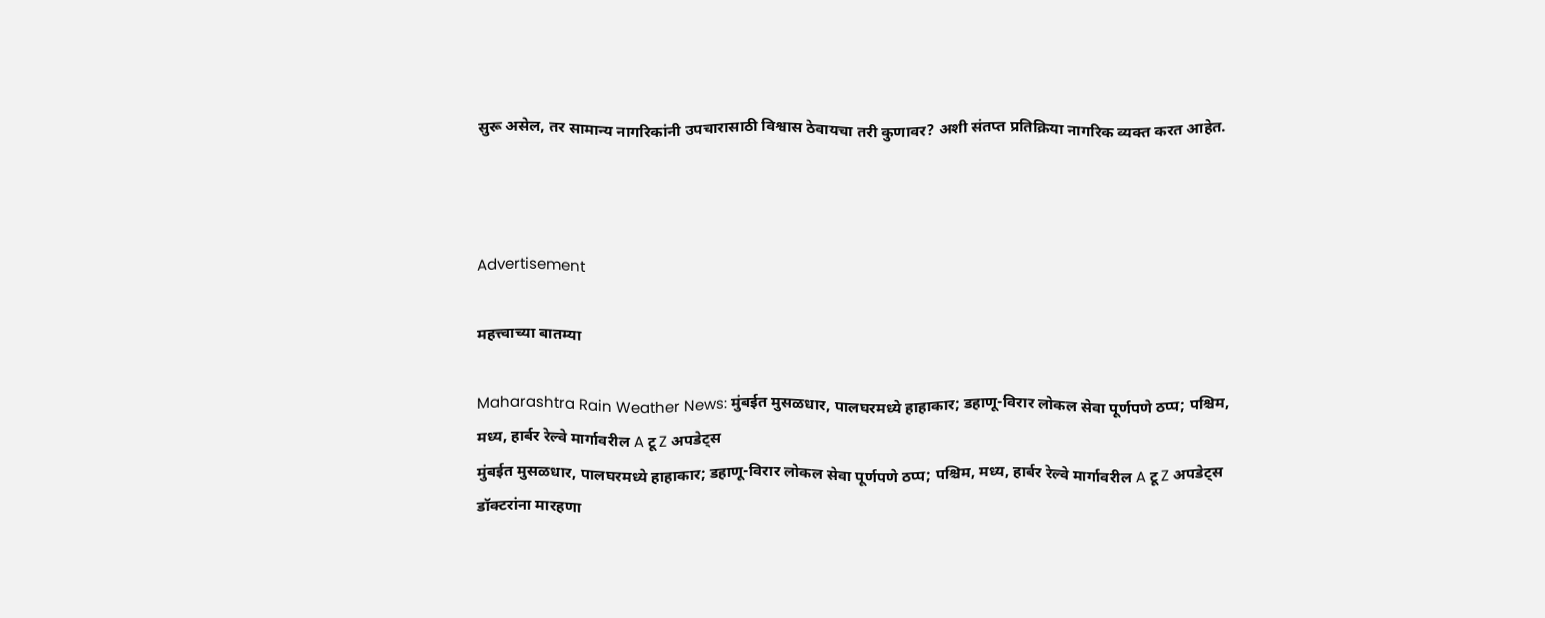सुरू असेल, तर सामान्य नागरिकांनी उपचारासाठी विश्वास ठेवायचा तरी कुणावर? अशी संतप्त प्रतिक्रिया नागरिक व्यक्त करत आहेत.



Advertisement

महत्त्वाच्या बातम्या

Maharashtra Rain Weather News: मुंबईत मुसळधार, पालघरमध्ये हाहाकार; डहाणू-विरार लोकल सेवा पूर्णपणे ठप्प; पश्चिम, मध्य, हार्बर रेल्वे मार्गावरील A टू Z अपडेट्स
मुंबईत मुसळधार, पालघरमध्ये हाहाकार; डहाणू-विरार लोकल सेवा पूर्णपणे ठप्प; पश्चिम, मध्य, हार्बर रेल्वे मार्गावरील A टू Z अपडेट्स
डॉक्टरांना मारहणा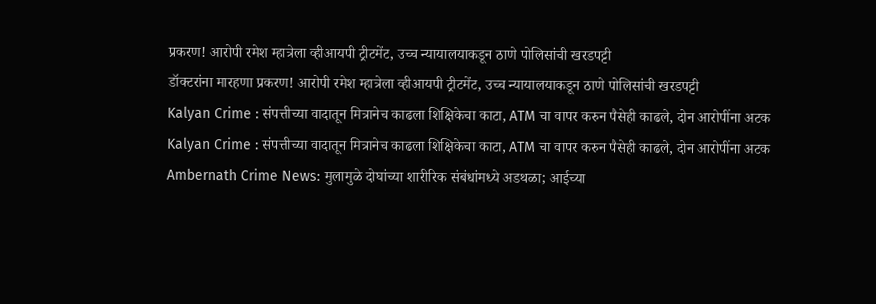प्रकरण! आरोपी रमेश म्हात्रेला व्हीआयपी ट्रीटमेंट, उच्च न्यायालयाकडून ठाणे पोलिसांची खरडपट्टी
डॉक्टरांना मारहणा प्रकरण! आरोपी रमेश म्हात्रेला व्हीआयपी ट्रीटमेंट, उच्च न्यायालयाकडून ठाणे पोलिसांची खरडपट्टी
Kalyan Crime : संपत्तीच्या वादातून मित्रानेच काढला शिक्षिकेचा काटा, ATM चा वापर करुन पैसेही काढले, दोन आरोपींना अटक
Kalyan Crime : संपत्तीच्या वादातून मित्रानेच काढला शिक्षिकेचा काटा, ATM चा वापर करुन पैसेही काढले, दोन आरोपींना अटक
Ambernath Crime News: मुलामुळे दोघांच्या शारीरिक संबंधांमध्ये अडथळा; आईच्या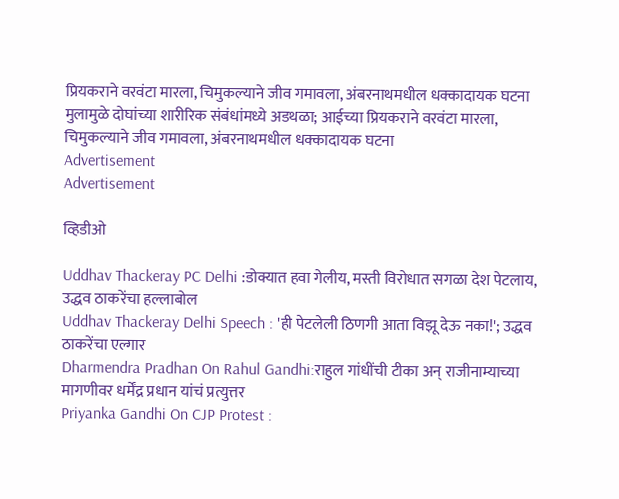प्रियकराने वरवंटा मारला, चिमुकल्याने जीव गमावला, अंबरनाथमधील धक्कादायक घटना
मुलामुळे दोघांच्या शारीरिक संबंधांमध्ये अडथळा; आईच्या प्रियकराने वरवंटा मारला, चिमुकल्याने जीव गमावला, अंबरनाथमधील धक्कादायक घटना
Advertisement
Advertisement

व्हिडीओ

Uddhav Thackeray PC Delhi :डोक्यात हवा गेलीय, मस्ती विरोधात सगळा देश पेटलाय, उद्धव ठाकरेंचा हल्लाबोल
Uddhav Thackeray Delhi Speech : 'ही पेटलेली ठिणगी आता विझू देऊ नका!'; उद्धव ठाकरेंचा एल्गार
Dharmendra Pradhan On Rahul Gandhi:राहुल गांधींची टीका अन् राजीनाम्याच्या मागणीवर धर्मेंद्र प्रधान यांचं प्रत्युत्तर
Priyanka Gandhi On CJP Protest :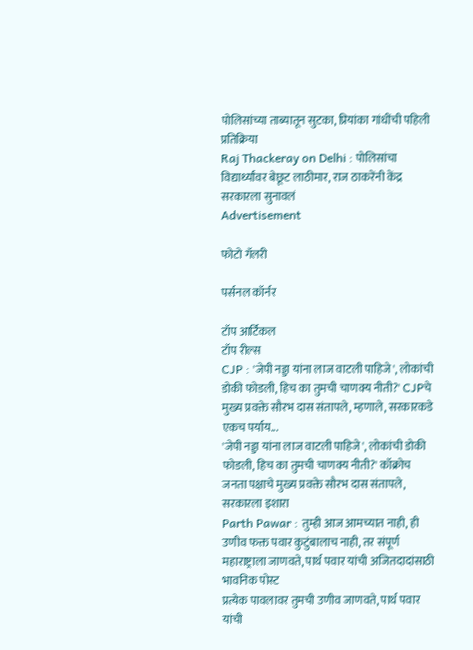पोलिसांच्या ताब्यातून सुटका, प्रियांका गांधींची पहिली प्रतिक्रिया
Raj Thackeray on Delhi : पोलिसांचा विद्यार्थ्यांवर बेछूट लाठीमार, राज ठाकरेंनी केंद्र सरकारला सुनावलं
Advertisement

फोटो गॅलरी

पर्सनल कॉर्नर

टॉप आर्टिकल
टॉप रील्स
CJP : 'जेपी नड्डा यांना लाज वाटली पाहिजे', लोकांची डोकी फोडली, हिच का तुमची चाणक्य नीती?' CJPचे मुख्य प्रवक्ते सौरभ दास संतापले, म्हणाले, सरकारकडे एकच पर्याय...
'जेपी नड्डा यांना लाज वाटली पाहिजे', लोकांची डोकी फोडली, हिच का तुमची चाणक्य नीती?' कॉक्रोच जनता पक्षाचे मुख्य प्रवक्ते सौरभ दास संतापले, सरकारला इशारा
Parth Pawar : तुम्ही आज आमच्यात नाही, ही उणीव फक्त पवार कुटुंबालाच नाही, तर संपूर्ण महाराष्ट्राला जाणवते, पार्थ पवार यांची अजितदादांसाठी भावनिक पोस्ट
प्रत्येक पावलावर तुमची उणीव जाणवते, पार्थ पवार यांची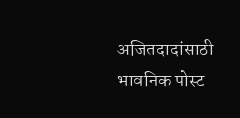अजितदादांसाठी भावनिक पोस्ट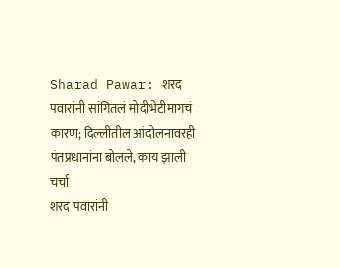Sharad Pawar: शरद पवारांनी सांगितलं मोदीभेटीमागचं कारण; दिल्लीतील आंदोलनावरही पंतप्रधानांना बोलले, काय झाली चर्चा
शरद पवारांनी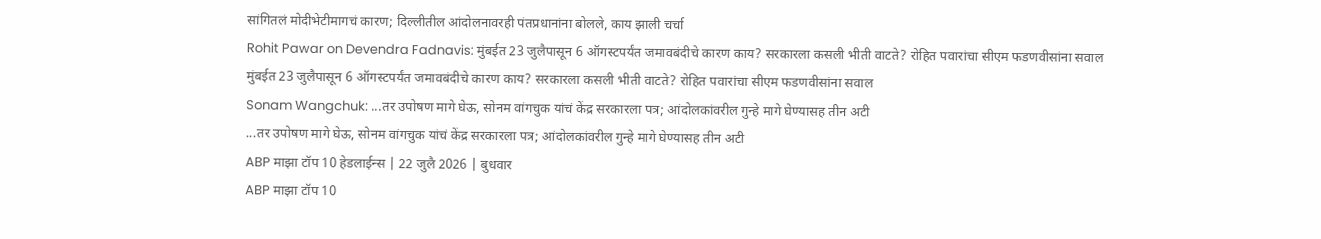सांगितलं मोदीभेटीमागचं कारण; दिल्लीतील आंदोलनावरही पंतप्रधानांना बोलले, काय झाली चर्चा
Rohit Pawar on Devendra Fadnavis: मुंबईत 23 जुलैपासून 6 ऑगस्टपर्यंत जमावबंदीचे कारण काय? सरकारला कसली भीती वाटते? रोहित पवारांचा सीएम फडणवीसांना सवाल
मुंबईत 23 जुलैपासून 6 ऑगस्टपर्यंत जमावबंदीचे कारण काय? सरकारला कसली भीती वाटते? रोहित पवारांचा सीएम फडणवीसांना सवाल
Sonam Wangchuk: ...तर उपोषण मागे घेऊ, सोनम वांगचुक यांचं केंद्र सरकारला पत्र; आंदोलकांवरील गुन्हे मागे घेण्यासह तीन अटी
...तर उपोषण मागे घेऊ, सोनम वांगचुक यांचं केंद्र सरकारला पत्र; आंदोलकांवरील गुन्हे मागे घेण्यासह तीन अटी
ABP माझा टॉप 10 हेडलाईन्स | 22 जुलै 2026 | बुधवार
ABP माझा टॉप 10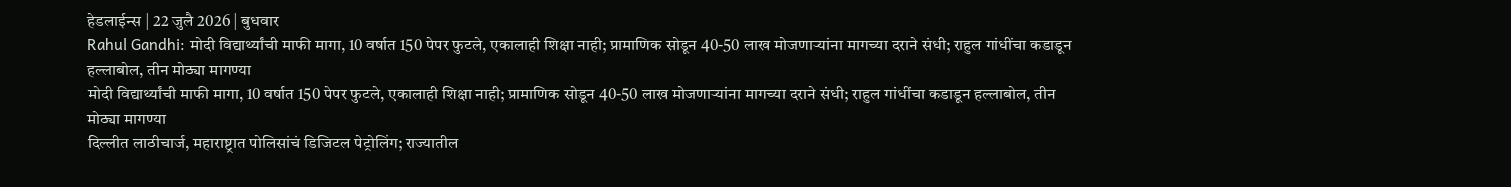हेडलाईन्स | 22 जुलै 2026 | बुधवार
Rahul Gandhi: मोदी विद्यार्थ्यांची माफी मागा, 10 वर्षात 150 पेपर फुटले, एकालाही शिक्षा नाही; प्रामाणिक सोडून 40-50 लाख मोजणाऱ्यांना मागच्या दराने संधी; राहुल गांधींचा कडाडून हल्लाबोल, तीन मोठ्या मागण्या
मोदी विद्यार्थ्यांची माफी मागा, 10 वर्षात 150 पेपर फुटले, एकालाही शिक्षा नाही; प्रामाणिक सोडून 40-50 लाख मोजणाऱ्यांना मागच्या दराने संधी; राहुल गांधींचा कडाडून हल्लाबोल, तीन मोठ्या मागण्या
दिल्लीत लाठीचार्ज, महाराष्ट्रात पोलिसांचं डिजिटल पेट्रोलिंग; राज्यातील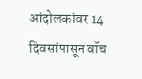आंदोलकांवर 14 दिवसांपासून वॉच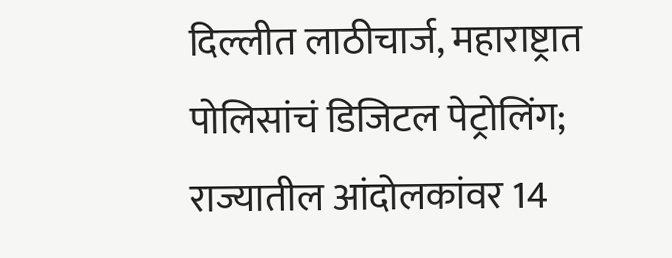दिल्लीत लाठीचार्ज, महाराष्ट्रात पोलिसांचं डिजिटल पेट्रोलिंग; राज्यातील आंदोलकांवर 14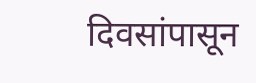दिवसांपासून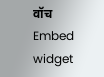वॉच
Embed widget